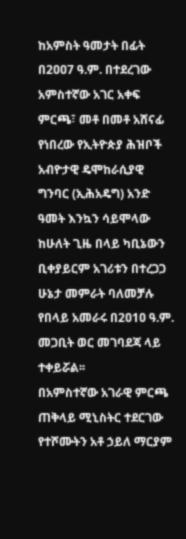ከአምስት ዓመታት በፊት በ2ዐዐ7 ዓ.ም. በተደረገው አምስተኛው አገር አቀፍ ምርጫ፣ መቶ በመቶ አሸናፊ የነበረው የኢትዮጵያ ሕዝቦች አብዮታዊ ዴሞከራሲያዊ ግንባር (ኢሕአዴግ) አንድ ዓመት እንኳን ሳይሞላው ከሁለት ጊዜ በላይ ካቢኔውን ቢቀያይርም አገሪቱን በተረጋጋ ሁኔታ መምራት ባለመቻሉ የበላይ አመራሩ በ2ዐ1ዐ ዓ.ም. መጋቢት ወር መገባደጃ ላይ ተቀይሯል፡፡
በአምስተኛው አገራዊ ምርጫ ጠቅላይ ሚኒስትር ተደርገው የተሾሙትን አቶ ኃይለ ማርያም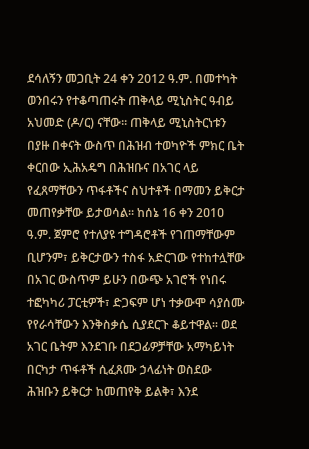ደሳለኝን መጋቢት 24 ቀን 2012 ዓ.ም. በመተካት ወንበሩን የተቆጣጠሩት ጠቅላይ ሚኒስትር ዓብይ አህመድ (ዶ/ር) ናቸው፡፡ ጠቅላይ ሚኒስትርነቱን በያዙ በቀናት ውስጥ በሕዝብ ተወካዮች ምክር ቤት ቀርበው ኢሕአዴግ በሕዝቡና በአገር ላይ የፈጸማቸውን ጥፋቶችና ስህተቶች በማመን ይቅርታ መጠየቃቸው ይታወሳል፡፡ ከሰኔ 16 ቀን 2ዐ1ዐ ዓ.ም. ጀምሮ የተለያዩ ተግዳሮቶች የገጠማቸውም ቢሆንም፣ ይቅርታውን ተስፋ አድርገው የተከተሏቸው በአገር ውስጥም ይሁን በውጭ አገሮች የነበሩ ተፎካካሪ ፓርቲዎች፣ ድጋፍም ሆነ ተቃውሞ ሳያሰሙ የየራሳቸውን እንቅስቃሴ ሲያደርጉ ቆይተዋል፡፡ ወደ አገር ቤትም እንደገቡ በደጋፊዎቻቸው አማካይነት በርካታ ጥፋቶች ሲፈጸሙ ኃላፊነት ወስደው ሕዝቡን ይቅርታ ከመጠየቅ ይልቅ፣ እንደ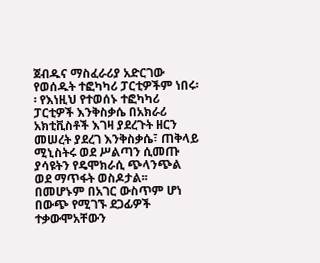ጀብዱና ማስፈራሪያ አድርገው የወሰዱት ተፎካካሪ ፓርቲዎችም ነበሩ፡፡ የእነዚህ የተወሰኑ ተፎካካሪ ፓርቲዎች እንቅስቃሴ በአክራሪ አክቲቪስቶች እገዛ ያደረጉት ዘርን መሠረት ያደረገ እንቅስቃሴ፣ ጠቅላይ ሚኒስትሩ ወደ ሥልጣን ሲመጡ ያሳዩትን የዴሞክራሲ ጭላንጭል ወደ ማጥፋት ወስዶታል፡፡ በመሆኑም በአገር ውስጥም ሆነ በውጭ የሚገኙ ደጋፊዎች ተቃውሞአቸውን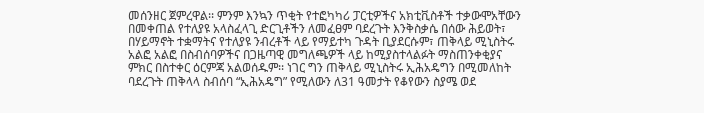መሰንዘር ጀምረዋል፡፡ ምንም እንኳን ጥቂት የተፎካካሪ ፓርቲዎችና አክቲቪስቶች ተቃውሞአቸውን በመቀጠል የተለያዩ አላስፈላጊ ድርጊቶችን ለመፈፀም ባደረጉት እንቅስቃሴ በሰው ሕይወት፣ በሃይማኖት ተቋማትና የተለያዩ ንብረቶች ላይ የማይተካ ጉዳት ቢያደርሱም፣ ጠቅላይ ሚኒስትሩ አልፎ አልፎ በስብሰባዎችና በጋዜጣዊ መግለጫዎች ላይ ከሚያስተላልፉት ማስጠንቀቂያና ምክር በስተቀር ዕርምጃ አልወሰዱም፡፡ ነገር ግን ጠቅላይ ሚኒስትሩ ኢሕአዴግን በሚመለከት ባደረጉት ጠቅላላ ስብሰባ “ኢሕአዴግ” የሚለውን ለ31 ዓመታት የቆየውን ስያሜ ወደ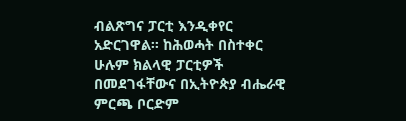ብልጽግና ፓርቲ እንዲቀየር አድርገዋል፡፡ ከሕወሓት በስተቀር ሁሉም ክልላዊ ፓርቲዎች በመደገፋቸውና በኢትዮጵያ ብሔራዊ ምርጫ ቦርድም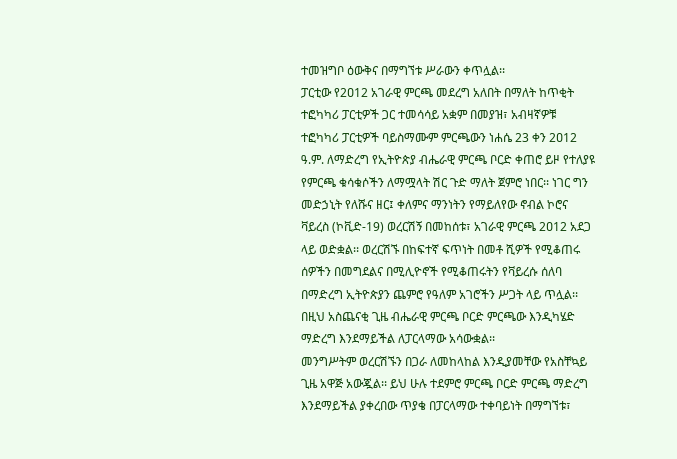ተመዝግቦ ዕውቅና በማግኘቱ ሥራውን ቀጥሏል፡፡
ፓርቲው የ2ዐ12 አገራዊ ምርጫ መደረግ አለበት በማለት ከጥቂት ተፎካካሪ ፓርቲዎች ጋር ተመሳሳይ አቋም በመያዝ፣ አብዛኛዎቹ ተፎካካሪ ፓርቲዎች ባይስማሙም ምርጫውን ነሐሴ 23 ቀን 2ዐ12 ዓ.ም. ለማድረግ የኢትዮጵያ ብሔራዊ ምርጫ ቦርድ ቀጠሮ ይዞ የተለያዩ የምርጫ ቁሳቁሶችን ለማሟላት ሽር ጉድ ማለት ጀምሮ ነበር፡፡ ነገር ግን መድኃኒት የለሹና ዘር፤ ቀለምና ማንነትን የማይለየው ኖብል ኮሮና ቫይረስ (ኮቪድ-19) ወረርሽኝ በመከሰቱ፣ አገራዊ ምርጫ 2ዐ12 አደጋ ላይ ወድቋል፡፡ ወረርሽኙ በከፍተኛ ፍጥነት በመቶ ሺዎች የሚቆጠሩ ሰዎችን በመግደልና በሚሊዮኖች የሚቆጠሩትን የቫይረሱ ሰለባ በማድረግ ኢትዮጵያን ጨምሮ የዓለም አገሮችን ሥጋት ላይ ጥሏል፡፡ በዚህ አስጨናቂ ጊዜ ብሔራዊ ምርጫ ቦርድ ምርጫው እንዲካሄድ ማድረግ እንደማይችል ለፓርላማው አሳውቋል፡፡
መንግሥትም ወረርሽኙን በጋራ ለመከላከል እንዲያመቸው የአስቸኳይ ጊዜ አዋጅ አውጇል፡፡ ይህ ሁሉ ተደምሮ ምርጫ ቦርድ ምርጫ ማድረግ እንደማይችል ያቀረበው ጥያቄ በፓርላማው ተቀባይነት በማግኘቱ፣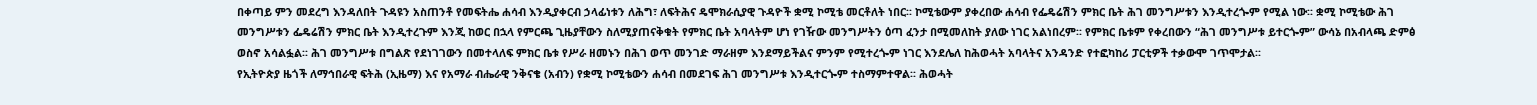በቀጣይ ምን መደረግ እንዳለበት ጉዳዩን አስጠንቶ የመፍትሔ ሐሳብ እንዲያቀርብ ኃላፊነቱን ለሕግ፣ ለፍትሕና ዴሞክራሲያዊ ጉዳዮች ቋሚ ኮሚቴ መርቶለት ነበር፡፡ ኮሚቴውም ያቀረበው ሐሳብ የፌዴሬሽን ምክር ቤት ሕገ መንግሥቱን እንዲተረጐም የሚል ነው፡፡ ቋሚ ኮሚቴው ሕገ መንግሥቱን ፌዴሬሽን ምክር ቤት እንዲተረጉም እንጂ ከወር በኋላ የምርጫ ጊዜያቸውን ስለሚያጠናቅቁት የምክር ቤት አባላትም ሆነ የገዥው መንግሥትን ዕጣ ፈንታ በሚመለከት ያለው ነገር አልነበረም፡፡ የምክር ቤቱም የቀረበውን “ሕገ መንግሥቱ ይተርጐም” ውሳኔ በአብላጫ ድምፅ ወስኖ አሳልፏል፡፡ ሕገ መንግሥቱ በግልጽ የደነገገውን በመተላለፍ ምክር ቤቱ የሥራ ዘመኑን በሕገ ወጥ መንገድ ማራዘም እንደማይችልና ምንም የሚተረጐም ነገር እንደሌለ ከሕወሓት አባላትና አንዳንድ የተፎካከሪ ፓርቲዎች ተቃውሞ ገጥሞታል፡፡
የኢትዮጵያ ዜጎች ለማኅበራዊ ፍትሕ (ኢዜማ) እና የአማራ ብሔራዊ ንቅናቄ (አብን) የቋሚ ኮሚቴውን ሐሳብ በመደገፍ ሕገ መንግሥቱ እንዲተርጐም ተስማምተዋል፡፡ ሕወሓት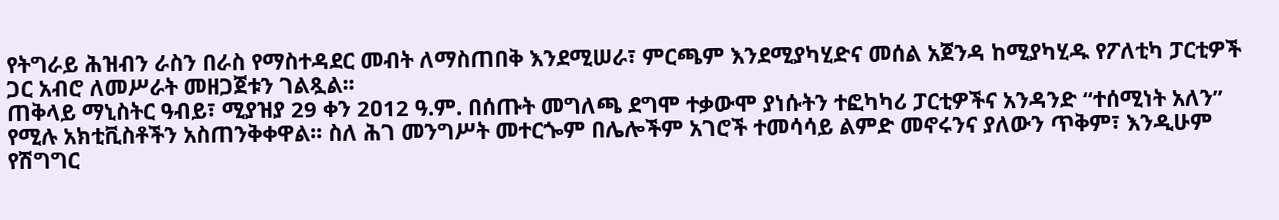የትግራይ ሕዝብን ራስን በራስ የማስተዳደር መብት ለማስጠበቅ እንደሚሠራ፣ ምርጫም እንደሚያካሂድና መሰል አጀንዳ ከሚያካሂዱ የፖለቲካ ፓርቲዎች ጋር አብሮ ለመሥራት መዘጋጀቱን ገልጿል፡፡
ጠቅላይ ማኒስትር ዓብይ፣ ሚያዝያ 29 ቀን 2ዐ12 ዓ.ም. በሰጡት መግለጫ ደግሞ ተቃውሞ ያነሱትን ተፎካካሪ ፓርቲዎችና አንዳንድ “ተሰሚነት አለን” የሚሉ አክቲቪስቶችን አስጠንቅቀዋል፡፡ ስለ ሕገ መንግሥት መተርጐም በሌሎችም አገሮች ተመሳሳይ ልምድ መኖሩንና ያለውን ጥቅም፣ እንዲሁም የሽግግር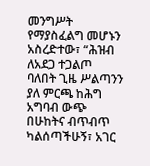መንግሥት የማያስፈልግ መሆኑን አስረድተው፣ “ሕዝብ ለአደጋ ተጋልጦ ባለበት ጊዜ ሥልጣንን ያለ ምርጫ ከሕግ አግባብ ውጭ በሁከትና ብጥብጥ ካልሰጣችሁኝ፣ አገር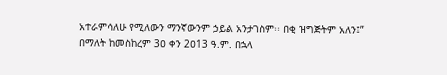አተራምሳለሁ የሚለውን ማንኛውንም ኃይል አንታገስም፡፡ በቂ ዝግጅትም አለን፤” በማለት ከመስከረም 3ዐ ቀን 2ዐ13 ዓ.ም. በኋላ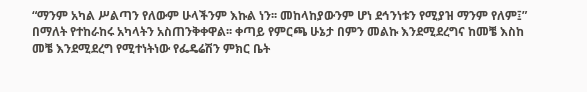“ማንም አካል ሥልጣን የለውም ሁላችንም እኩል ነን፡፡ መከላከያውንም ሆነ ደኅንነቱን የሚያዝ ማንም የለም፤” በማለት የተከራከሩ አካላትን አስጠንቅቀዋል፡፡ ቀጣይ የምርጫ ሁኔታ በምን መልኩ እንደሚደረግና ከመቼ እስከ መቼ እንደሚደረግ የሚተነትነው የፌዴሬሽን ምክር ቤት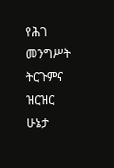የሕገ መንግሥት ትርጉምና ዝርዝር ሁኔታ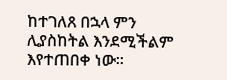ከተገለጸ በኋላ ምን ሊያስከትል እንደሚችልም እየተጠበቀ ነው፡፡